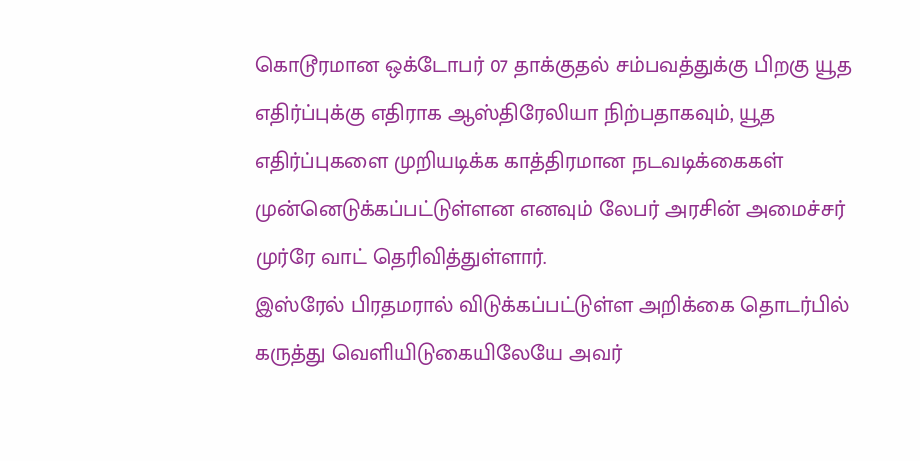கொடூரமான ஒக்டோபர் 07 தாக்குதல் சம்பவத்துக்கு பிறகு யூத எதிர்ப்புக்கு எதிராக ஆஸ்திரேலியா நிற்பதாகவும், யூத எதிர்ப்புகளை முறியடிக்க காத்திரமான நடவடிக்கைகள் முன்னெடுக்கப்பட்டுள்ளன எனவும் லேபர் அரசின் அமைச்சர் முர்ரே வாட் தெரிவித்துள்ளார்.
இஸ்ரேல் பிரதமரால் விடுக்கப்பட்டுள்ள அறிக்கை தொடர்பில் கருத்து வெளியிடுகையிலேயே அவர்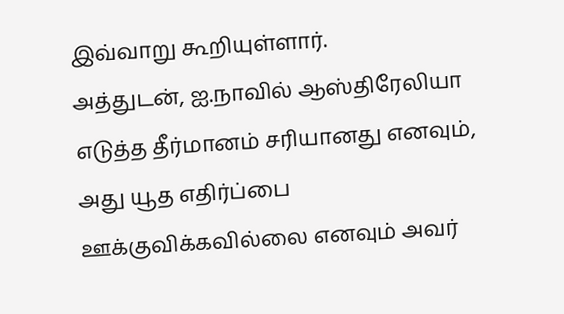இவ்வாறு கூறியுள்ளார்.
அத்துடன், ஐ.நாவில் ஆஸ்திரேலியா எடுத்த தீர்மானம் சரியானது எனவும், அது யூத எதிர்ப்பை ஊக்குவிக்கவில்லை எனவும் அவர்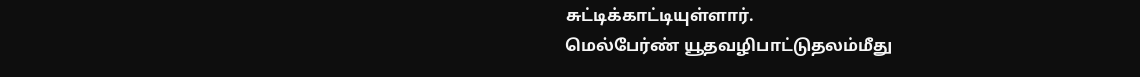சுட்டிக்காட்டியுள்ளார்.
மெல்பேர்ண் யூதவழிபாட்டுதலம்மீது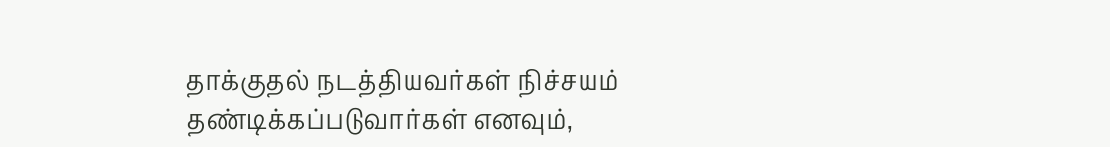தாக்குதல் நடத்தியவர்கள் நிச்சயம் தண்டிக்கப்படுவார்கள் எனவும்,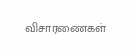விசாரணைகள்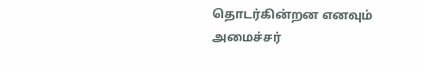தொடர்கின்றன எனவும் அமைச்சர்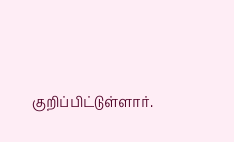குறிப்பிட்டுள்ளார்.